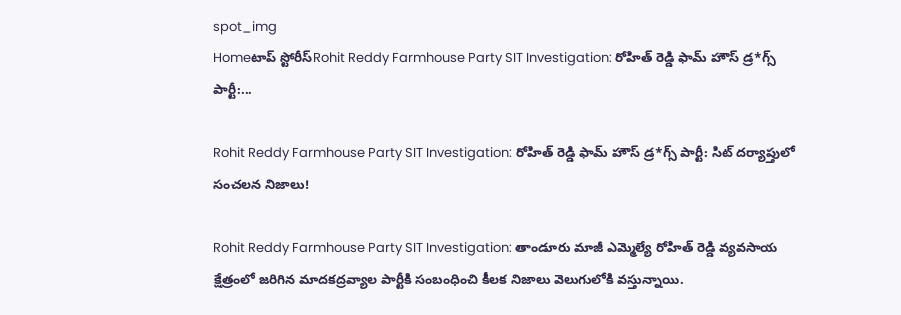spot_img
Homeటాప్ స్టోరీస్Rohit Reddy Farmhouse Party SIT Investigation: రోహిత్ రెడ్డి ఫామ్ హౌస్ డ్ర*గ్స్ పార్టీ:...

Rohit Reddy Farmhouse Party SIT Investigation: రోహిత్ రెడ్డి ఫామ్ హౌస్ డ్ర*గ్స్ పార్టీ: సిట్ దర్యాప్తులో సంచలన నిజాలు!

Rohit Reddy Farmhouse Party SIT Investigation: తాండూరు మాజీ ఎమ్మెల్యే రోహిత్ రెడ్డి వ్యవసాయ క్షేత్రంలో జరిగిన మాదకద్రవ్యాల పార్టీకి సంబంధించి కీలక నిజాలు వెలుగులోకి వస్తున్నాయి.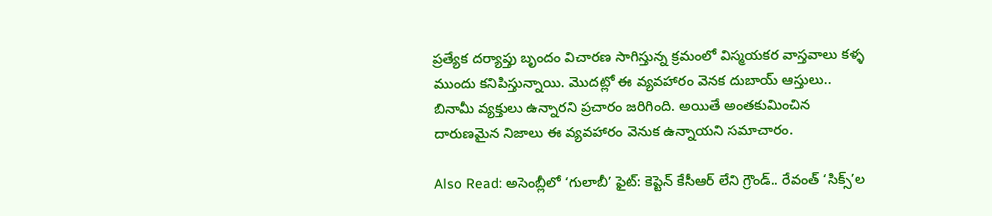ప్రత్యేక దర్యాప్తు బృందం విచారణ సాగిస్తున్న క్రమంలో విస్మయకర వాస్తవాలు కళ్ళ ముందు కనిపిస్తున్నాయి. మొదట్లో ఈ వ్యవహారం వెనక దుబాయ్ ఆస్తులు.. బినామీ వ్యక్తులు ఉన్నారని ప్రచారం జరిగింది. అయితే అంతకుమించిన దారుణమైన నిజాలు ఈ వ్యవహారం వెనుక ఉన్నాయని సమాచారం.

Also Read: అసెంబ్లీలో ‘గులాబీ’ ఫైట్: కెప్టెన్ కేసీఆర్ లేని గ్రౌండ్.. రేవంత్ ‘సిక్స్’ల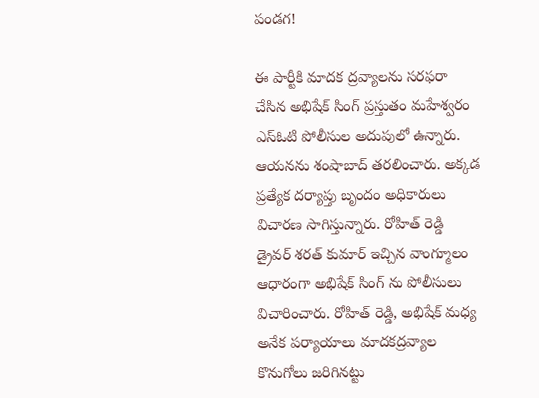పండగ!

ఈ పార్టీకి మాదక ద్రవ్యాలను సరఫరా చేసిన అభిషేక్ సింగ్ ప్రస్తుతం మహేశ్వరం ఎస్ఓటి పోలీసుల అదుపులో ఉన్నారు. ఆయనను శంషాబాద్ తరలించారు. అక్కడ ప్రత్యేక దర్యాప్తు బృందం అధికారులు విచారణ సాగిస్తున్నారు. రోహిత్ రెడ్డి డ్రైవర్ శరత్ కుమార్ ఇచ్చిన వాంగ్మూలం ఆధారంగా అభిషేక్ సింగ్ ను పోలీసులు విచారించారు. రోహిత్ రెడ్డి, అభిషేక్ మధ్య అనేక పర్యాయాలు మాదకద్రవ్యాల కొనుగోలు జరిగినట్టు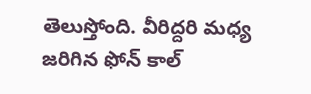తెలుస్తోంది. వీరిద్దరి మధ్య జరిగిన ఫోన్ కాల్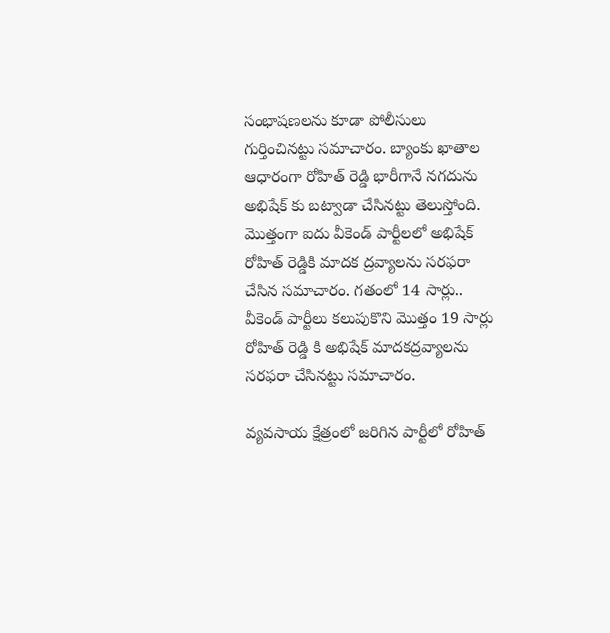సంభాషణలను కూడా పోలీసులు గుర్తించినట్టు సమాచారం. బ్యాంకు ఖాతాల ఆధారంగా రోహిత్ రెడ్డి భారీగానే నగదును అభిషేక్ కు బట్వాడా చేసినట్టు తెలుస్తోంది. మొత్తంగా ఐదు వీకెండ్ పార్టీలలో అభిషేక్ రోహిత్ రెడ్డికి మాదక ద్రవ్యాలను సరఫరా చేసిన సమాచారం. గతంలో 14 సార్లు.. వీకెండ్ పార్టీలు కలుపుకొని మొత్తం 19 సార్లు రోహిత్ రెడ్డి కి అభిషేక్ మాదకద్రవ్యాలను సరఫరా చేసినట్టు సమాచారం.

వ్యవసాయ క్షేత్రంలో జరిగిన పార్టీలో రోహిత్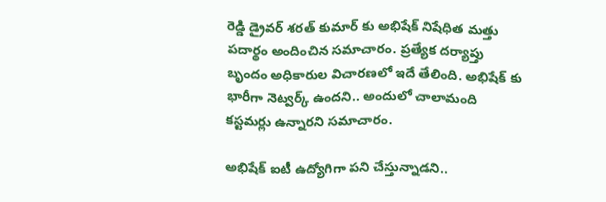రెడ్డి డ్రైవర్ శరత్ కుమార్ కు అభిషేక్ నిషేధిత మత్తు పదార్థం అందించిన సమాచారం. ప్రత్యేక దర్యాప్తు బృందం అధికారుల విచారణలో ఇదే తేలింది. అభిషేక్ కు భారీగా నెట్వర్క్ ఉందని.. అందులో చాలామంది కస్టమర్లు ఉన్నారని సమాచారం.

అభిషేక్ ఐటీ ఉద్యోగిగా పని చేస్తున్నాడని..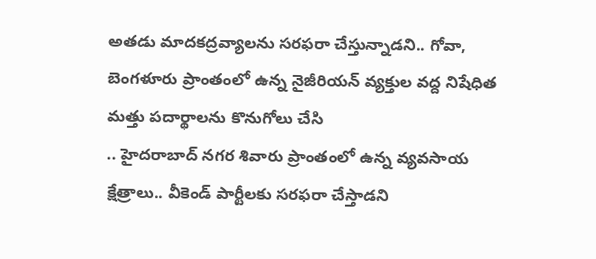అతడు మాదకద్రవ్యాలను సరఫరా చేస్తున్నాడని.. గోవా, బెంగళూరు ప్రాంతంలో ఉన్న నైజీరియన్ వ్యక్తుల వద్ద నిషేధిత మత్తు పదార్థాలను కొనుగోలు చేసి
.. హైదరాబాద్ నగర శివారు ప్రాంతంలో ఉన్న వ్యవసాయ క్షేత్రాలు.. వీకెండ్ పార్టీలకు సరఫరా చేస్తాడని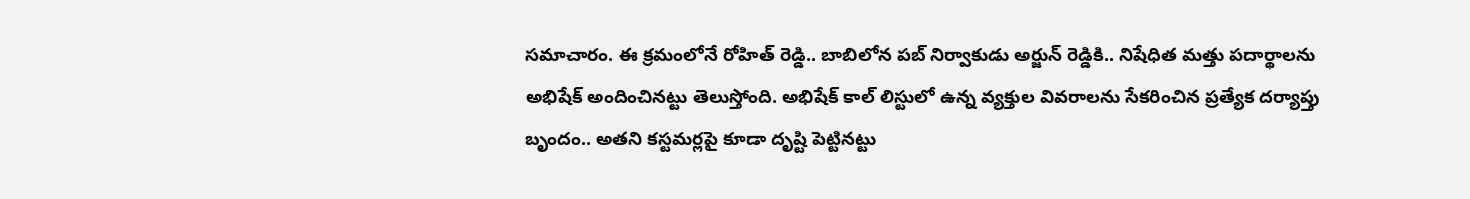సమాచారం. ఈ క్రమంలోనే రోహిత్ రెడ్డి.. బాబిలోన పబ్ నిర్వాకుడు అర్జున్ రెడ్డికి.. నిషేధిత మత్తు పదార్థాలను అభిషేక్ అందించినట్టు తెలుస్తోంది. అభిషేక్ కాల్ లిస్టులో ఉన్న వ్యక్తుల వివరాలను సేకరించిన ప్రత్యేక దర్యాప్తు బృందం.. అతని కస్టమర్లపై కూడా దృష్టి పెట్టినట్టు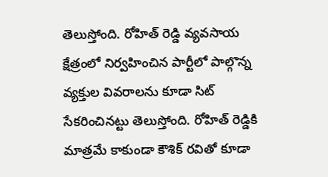తెలుస్తోంది. రోహిత్ రెడ్డి వ్యవసాయ క్షేత్రంలో నిర్వహించిన పార్టీలో పాల్గొన్న వ్యక్తుల వివరాలను కూడా సిట్ సేకరించినట్టు తెలుస్తోంది. రోహిత్ రెడ్డికి మాత్రమే కాకుండా కౌశిక్ రవితో కూడా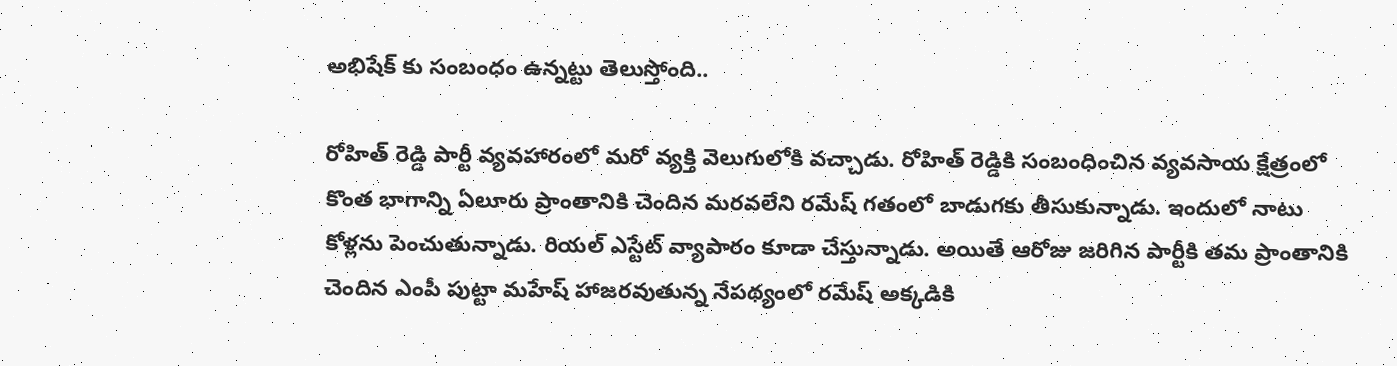అభిషేక్ కు సంబంధం ఉన్నట్టు తెలుస్తోంది..

రోహిత్ రెడ్డి పార్టీ వ్యవహారంలో మరో వ్యక్తి వెలుగులోకి వచ్చాడు. రోహిత్ రెడ్డికి సంబంధించిన వ్యవసాయ క్షేత్రంలో కొంత భాగాన్ని ఏలూరు ప్రాంతానికి చెందిన మరవలేని రమేష్ గతంలో బాడుగకు తీసుకున్నాడు. ఇందులో నాటు కోళ్లను పెంచుతున్నాడు. రియల్ ఎస్టేట్ వ్యాపారం కూడా చేస్తున్నాడు. అయితే ఆరోజు జరిగిన పార్టీకి తమ ప్రాంతానికి చెందిన ఎంపీ పుట్టా మహేష్ హాజరవుతున్న నేపథ్యంలో రమేష్ అక్కడికి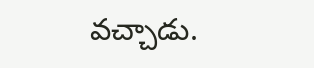వచ్చాడు.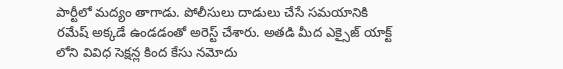పార్టీలో మద్యం తాగాడు. పోలీసులు దాడులు చేసే సమయానికి రమేష్ అక్కడే ఉండడంతో అరెస్ట్ చేశారు. అతడి మీద ఎక్సైజ్ యాక్ట్ లోని వివిధ సెక్షన్ల కింద కేసు నమోదు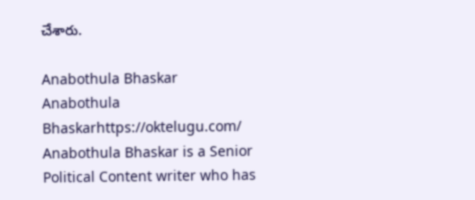చేశారు.

Anabothula Bhaskar
Anabothula Bhaskarhttps://oktelugu.com/
Anabothula Bhaskar is a Senior Political Content writer who has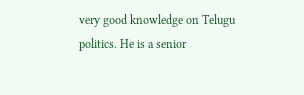very good knowledge on Telugu politics. He is a senior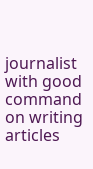journalist with good command on writing articles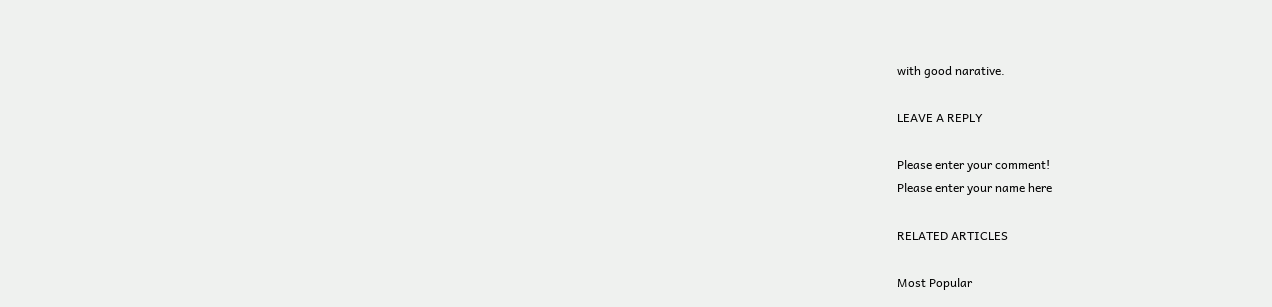with good narative.

LEAVE A REPLY

Please enter your comment!
Please enter your name here

RELATED ARTICLES

Most Popular